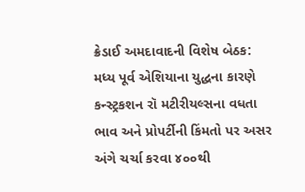ક્રેડાઈ અમદાવાદની વિશેષ બેઠક: મધ્ય પૂર્વ એશિયાના યુદ્ધના કારણે કન્સ્ટ્રકશન રૉ મટીરીયલ્સના વધતા ભાવ અને પ્રોપર્ટીની કિંમતો પર અસર અંગે ચર્ચા કરવા ૪૦૦થી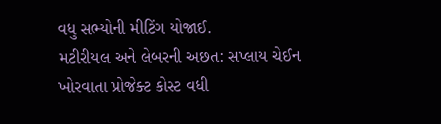વધુ સભ્યોની મીટિંગ યોજાઈ.
મટીરીયલ અને લેબરની અછત: સપ્લાય ચેઈન ખોરવાતા પ્રોજેક્ટ કોસ્ટ વધી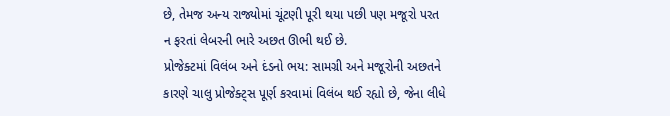છે, તેમજ અન્ય રાજ્યોમાં ચૂંટણી પૂરી થયા પછી પણ મજૂરો પરત ન ફરતાં લેબરની ભારે અછત ઊભી થઈ છે.
પ્રોજેક્ટમાં વિલંબ અને દંડનો ભય: સામગ્રી અને મજૂરોની અછતને કારણે ચાલુ પ્રોજેક્ટ્સ પૂર્ણ કરવામાં વિલંબ થઈ રહ્યો છે, જેના લીધે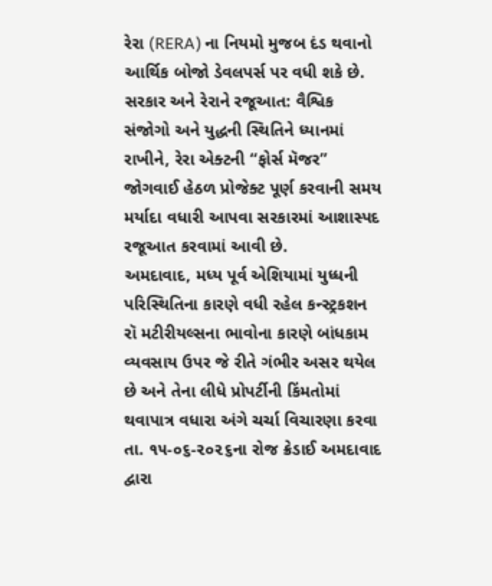રેરા (RERA) ના નિયમો મુજબ દંડ થવાનો આર્થિક બોજો ડેવલપર્સ પર વધી શકે છે.
સરકાર અને રેરાને રજૂઆત: વૈશ્વિક સંજોગો અને યુદ્ધની સ્થિતિને ધ્યાનમાં રાખીને, રેરા એક્ટની “ફોર્સ મૅજર” જોગવાઈ હેઠળ પ્રોજેક્ટ પૂર્ણ કરવાની સમય મર્યાદા વધારી આપવા સરકારમાં આશાસ્પદ રજૂઆત કરવામાં આવી છે.
અમદાવાદ, મધ્ય પૂર્વ એશિયામાં યુધ્ધની પરિસ્થિતિના કારણે વધી રહેલ કન્સ્ટ્રકશન રૉ મટીરીયલ્સના ભાવોના કારણે બાંધકામ વ્યવસાય ઉપર જે રીતે ગંભીર અસર થયેલ છે અને તેના લીધે પ્રોપર્ટીની કિંમતોમાં થવાપાત્ર વધારા અંગે ચર્ચા વિચારણા કરવા તા. ૧૫-૦૬-૨૦૨૬ના રોજ ક્રેડાઈ અમદાવાદ દ્વારા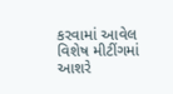કરવામાં આવેલ વિશેષ મીટીંગમાં આશરે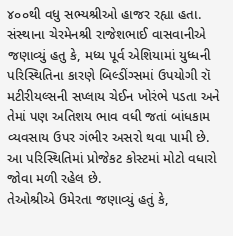૪૦૦થી વધુ સભ્યશ્રીઓ હાજર રહ્યા હતા.
સંસ્થાના ચેરમેનશ્રી રાજેશભાઈ વાસવાનીએ જણાવ્યું હતુ કે, મધ્ય પૂર્વ એશિયામાં યુધ્ધની પરિસ્થિતિના કારણે બિલ્ડીંગ્સમાં ઉપયોગી રૉ મટીરીયલ્સની સપ્લાય ચેઈન ખોરંભે પડતા અને તેમાં પણ અતિશય ભાવ વધી જતાં બાંધકામ વ્યવસાય ઉપર ગંભીર અસરો થવા પામી છે. આ પરિસ્થિતિમાં પ્રોજેકટ કોસ્ટમાં મોટો વધારો જોવા મળી રહેલ છે.
તેઓશ્રીએ ઉમેરતા જણાવ્યું હતું કે,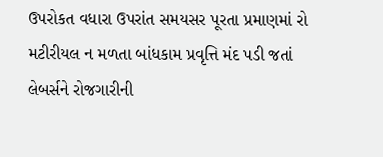ઉપરોકત વધારા ઉપરાંત સમયસર પૂરતા પ્રમાણમાં રો મટીરીયલ ન મળતા બાંધકામ પ્રવૃત્તિ મંદ પડી જતાં લેબર્સને રોજગારીની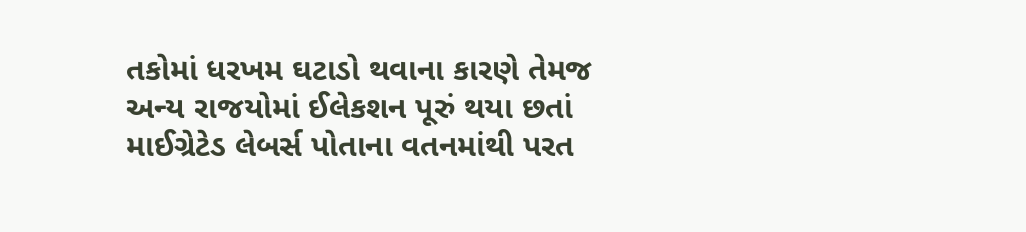તકોમાં ધરખમ ઘટાડો થવાના કારણે તેમજ અન્ય રાજયોમાં ઈલેકશન પૂરું થયા છતાં માઈગ્રેટેડ લેબર્સ પોતાના વતનમાંથી પરત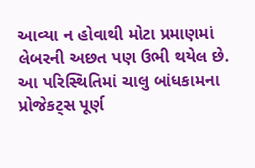આવ્યા ન હોવાથી મોટા પ્રમાણમાં લેબરની અછત પણ ઉભી થયેલ છે. આ પરિસ્થિતિમાં ચાલુ બાંધકામના પ્રોજેકટ્સ પૂર્ણ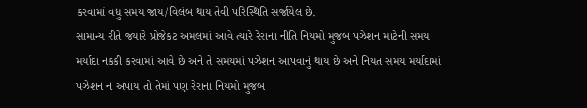કરવામાં વધુ સમય જાય/વિલંબ થાય તેવી પરિસ્થિતિ સર્જાયેલ છે.
સામાન્ય રીતે જયારે પ્રોજેકટ અમલમાં આવે ત્યારે રેરાના નીતિ નિયમો મુજબ પઝેશન માટેની સમય મર્યાદા નકકી કરવામાં આવે છે અને તે સમયમાં પઝેશન આપવાનું થાય છે અને નિયત સમય મર્યાદામાં પઝેશન ન અપાય તો તેમાં પણ રેરાના નિયમો મુજબ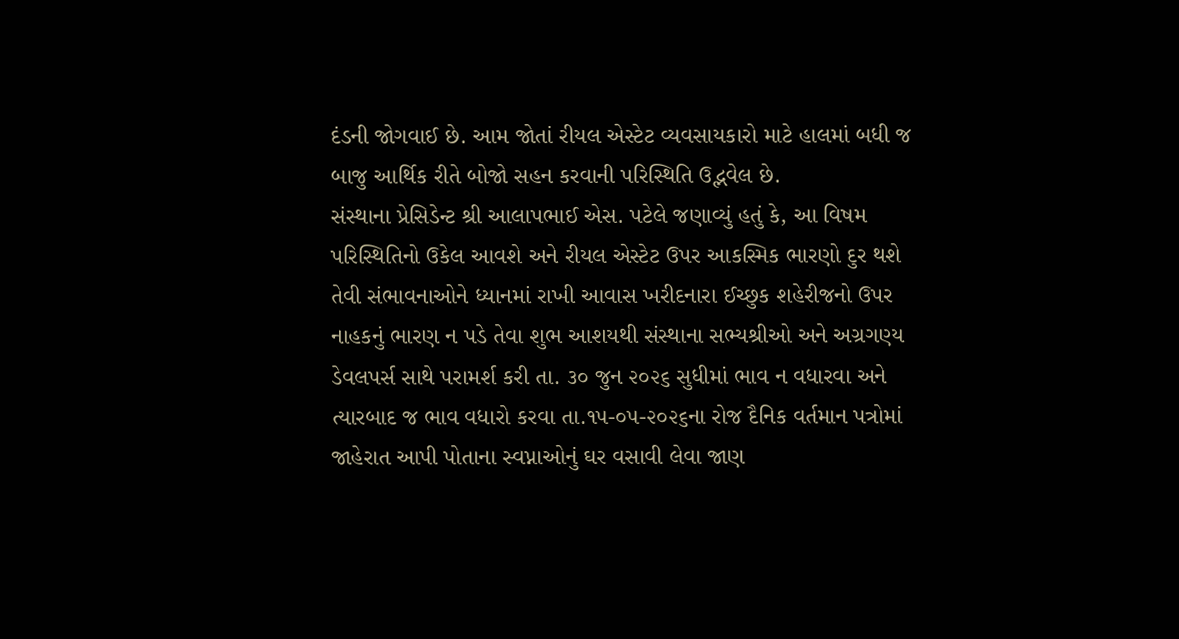દંડની જોગવાઈ છે. આમ જોતાં રીયલ એસ્ટેટ વ્યવસાયકારો માટે હાલમાં બધી જ બાજુ આર્થિક રીતે બોજો સહન કરવાની પરિસ્થિતિ ઉદ્ભવેલ છે.
સંસ્થાના પ્રેસિડેન્ટ શ્રી આલાપભાઈ એસ. પટેલે જણાવ્યું હતું કે, આ વિષમ પરિસ્થિતિનો ઉકેલ આવશે અને રીયલ એસ્ટેટ ઉપર આકસ્મિક ભારણો દુર થશે તેવી સંભાવનાઓને ધ્યાનમાં રાખી આવાસ ખરીદનારા ઈચ્છુક શહેરીજનો ઉપર નાહકનું ભારણ ન પડે તેવા શુભ આશયથી સંસ્થાના સભ્યશ્રીઓ અને અગ્રગણ્ય ડેવલપર્સ સાથે પરામર્શ કરી તા. ૩૦ જુન ૨૦૨૬ સુધીમાં ભાવ ન વધારવા અને ત્યારબાદ જ ભાવ વધારો કરવા તા.૧૫-૦૫-૨૦૨૬ના રોજ દૈનિક વર્તમાન પત્રોમાં જાહેરાત આપી પોતાના સ્વપ્નાઓનું ઘર વસાવી લેવા જાણ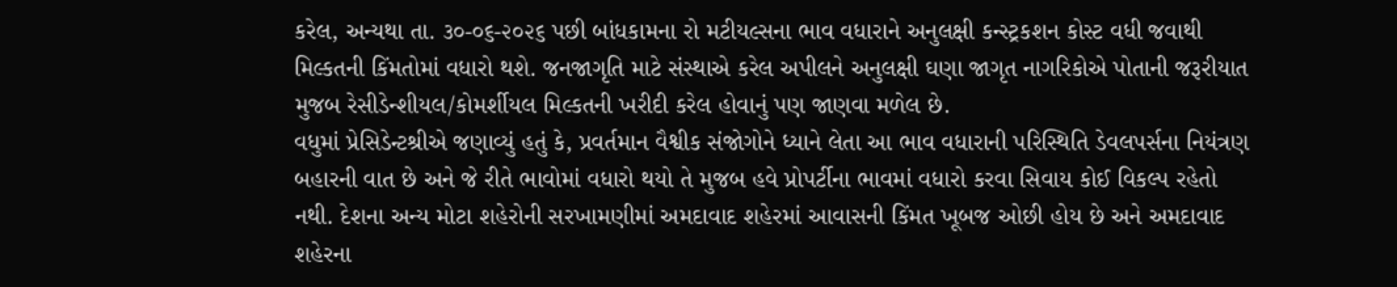કરેલ, અન્યથા તા. ૩૦-૦૬-૨૦૨૬ પછી બાંધકામના રો મટીયલ્સના ભાવ વધારાને અનુલક્ષી કન્સ્ટ્રકશન કોસ્ટ વધી જવાથી મિલ્કતની કિંમતોમાં વધારો થશે. જનજાગૃતિ માટે સંસ્થાએ કરેલ અપીલને અનુલક્ષી ઘણા જાગૃત નાગરિકોએ પોતાની જરૂરીયાત મુજબ રેસીડેન્શીયલ/કોમર્શીયલ મિલ્કતની ખરીદી કરેલ હોવાનું પણ જાણવા મળેલ છે.
વધુમાં પ્રેસિડેન્ટશ્રીએ જણાવ્યું હતું કે, પ્રવર્તમાન વૈશ્વીક સંજોગોને ધ્યાને લેતા આ ભાવ વધારાની પરિસ્થિતિ ડેવલપર્સના નિયંત્રણ બહારની વાત છે અને જે રીતે ભાવોમાં વધારો થયો તે મુજબ હવે પ્રોપર્ટીના ભાવમાં વધારો કરવા સિવાય કોઈ વિકલ્પ રહેતો નથી. દેશના અન્ય મોટા શહેરોની સરખામણીમાં અમદાવાદ શહેરમાં આવાસની કિંમત ખૂબજ ઓછી હોય છે અને અમદાવાદ શહેરના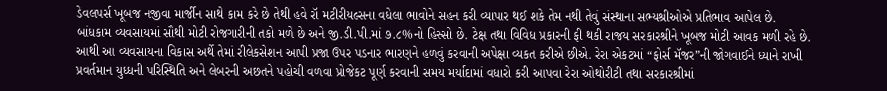ડેવલપર્સ ખૂબજ નજીવા માર્જીન સાથે કામ કરે છે તેથી હવે રૉ મટીરીયલ્સના વધેલા ભાવોને સહન કરી વ્યાપાર થઈ શકે તેમ નથી તેવું સંસ્થાના સભ્યશ્રીઓએ પ્રતિભાવ આપેલ છે.
બાંધકામ વ્યવસાયમાં સૌથી મોટી રોજગારીની તકો મળે છે અને જી.ડી.પી.માં ૭.૮%નો હિસ્સો છે. ટેક્ષ તથા વિવિધ પ્રકારની ફી થકી રાજય સરકારશ્રીને ખૂબજ મોટી આવક મળી રહે છે. આથી આ વ્યવસાયના વિકાસ અર્થે તેમાં રીલેકસેશન આપી પ્રજા ઉપર પડનાર ભારણને હળવું કરવાની અપેક્ષા વ્યકત કરીએ છીએ. રેરા એકટમાં “ફોર્સ મૅજર”ની જોગવાઈને ધ્યાને રાખી પ્રવર્તમાન યુધ્ધની પરિસ્થિતિ અને લેબરની અછતને પહોચી વળવા પ્રોજેકટ પૂર્ણ કરવાની સમય મર્યાદામાં વધારો કરી આપવા રેરા ઓથોરીટી તથા સરકારશ્રીમાં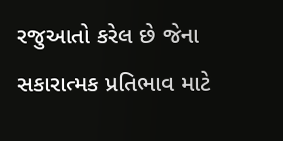રજુઆતો કરેલ છે જેના સકારાત્મક પ્રતિભાવ માટે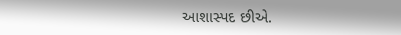આશાસ્પદ છીએ.